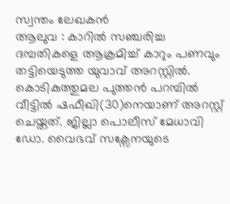സ്വന്തം ലേഖകൻ
ആലുവ : കാറിൽ സഞ്ചരിച്ച ദമ്പതികളെ ആക്രമിച്ച് കാറും പണവും തട്ടിയെടുത്ത യുവാവ് അറസ്റ്റിൽ. കൊടികുത്തുമല പുത്തൻ പറമ്പിൽ വീട്ടിൽ ഷഫീഖി(30)നെയാണ് അറസ്റ്റ് ചെയ്തത്. ജില്ലാ പൊലീസ് മേധാവി ഡോ. വൈഭവ് സക്സേനയുടെ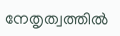നേതൃത്വത്തിൽ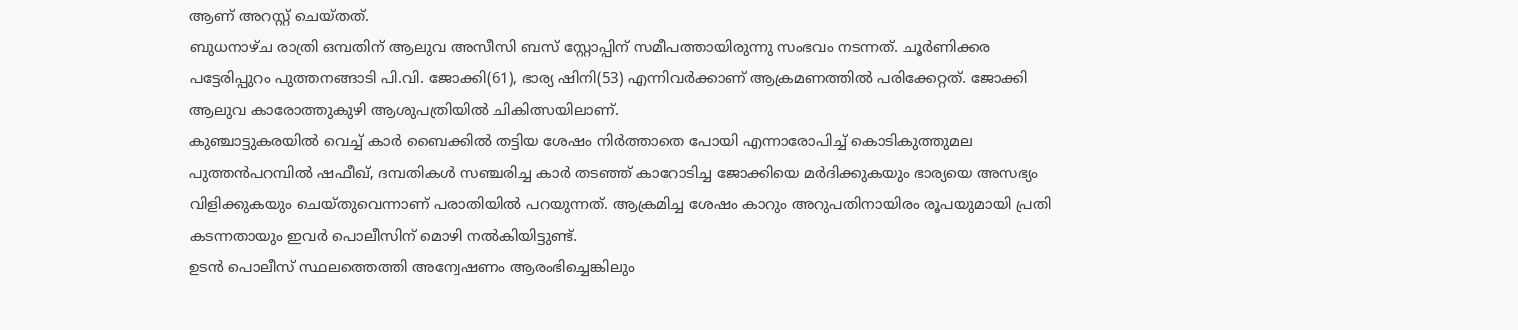ആണ് അറസ്റ്റ് ചെയ്തത്.
ബുധനാഴ്ച രാത്രി ഒമ്പതിന് ആലുവ അസീസി ബസ് സ്റ്റോപ്പിന് സമീപത്തായിരുന്നു സംഭവം നടന്നത്. ചൂർണിക്കര പട്ടേരിപ്പുറം പുത്തനങ്ങാടി പി.വി. ജോക്കി(61), ഭാര്യ ഷിനി(53) എന്നിവർക്കാണ് ആക്രമണത്തിൽ പരിക്കേറ്റത്. ജോക്കി ആലുവ കാരോത്തുകുഴി ആശുപത്രിയിൽ ചികിത്സയിലാണ്.
കുഞ്ചാട്ടുകരയിൽ വെച്ച് കാർ ബൈക്കിൽ തട്ടിയ ശേഷം നിർത്താതെ പോയി എന്നാരോപിച്ച് കൊടികുത്തുമല പുത്തൻപറമ്പിൽ ഷഫീഖ്, ദമ്പതികൾ സഞ്ചരിച്ച കാർ തടഞ്ഞ് കാറോടിച്ച ജോക്കിയെ മർദിക്കുകയും ഭാര്യയെ അസഭ്യം വിളിക്കുകയും ചെയ്തുവെന്നാണ് പരാതിയിൽ പറയുന്നത്. ആക്രമിച്ച ശേഷം കാറും അറുപതിനായിരം രൂപയുമായി പ്രതി കടന്നതായും ഇവർ പൊലീസിന് മൊഴി നൽകിയിട്ടുണ്ട്.
ഉടൻ പൊലീസ് സ്ഥലത്തെത്തി അന്വേഷണം ആരംഭിച്ചെങ്കിലും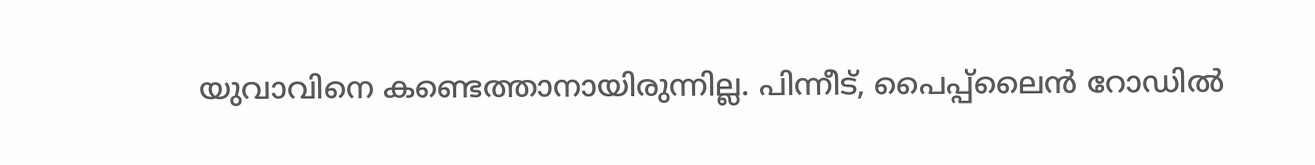യുവാവിനെ കണ്ടെത്താനായിരുന്നില്ല. പിന്നീട്, പൈപ്പ്ലൈൻ റോഡിൽ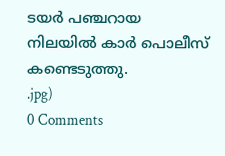ടയർ പഞ്ചറായ നിലയിൽ കാർ പൊലീസ് കണ്ടെടുത്തു.
.jpg)
0 Comments